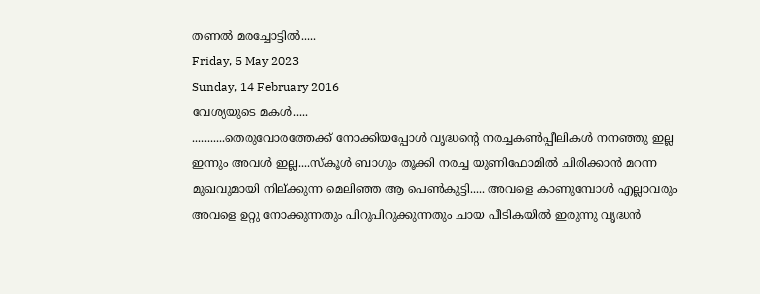തണൽ മരച്ചോട്ടിൽ.....
Friday, 5 May 2023
Sunday, 14 February 2016
വേശ്യയുടെ മകൾ.....
...........തെരുവോരത്തേക്ക് നോക്കിയപ്പോൾ വൃദ്ധന്റെ നരച്ചകൺപ്പീലികൾ നനഞ്ഞു ഇല്ല ഇന്നും അവൾ ഇല്ല....സ്കൂൾ ബാഗും തൂക്കി നരച്ച യുണിഫോമിൽ ചിരിക്കാൻ മറന്ന മുഖവുമായി നില്ക്കുന്ന മെലിഞ്ഞ ആ പെൺകുട്ടി..... അവളെ കാണുമ്പോൾ എല്ലാവരും അവളെ ഉറ്റു നോക്കുന്നതും പിറുപിറുക്കുന്നതും ചായ പീടികയിൽ ഇരുന്നു വൃദ്ധൻ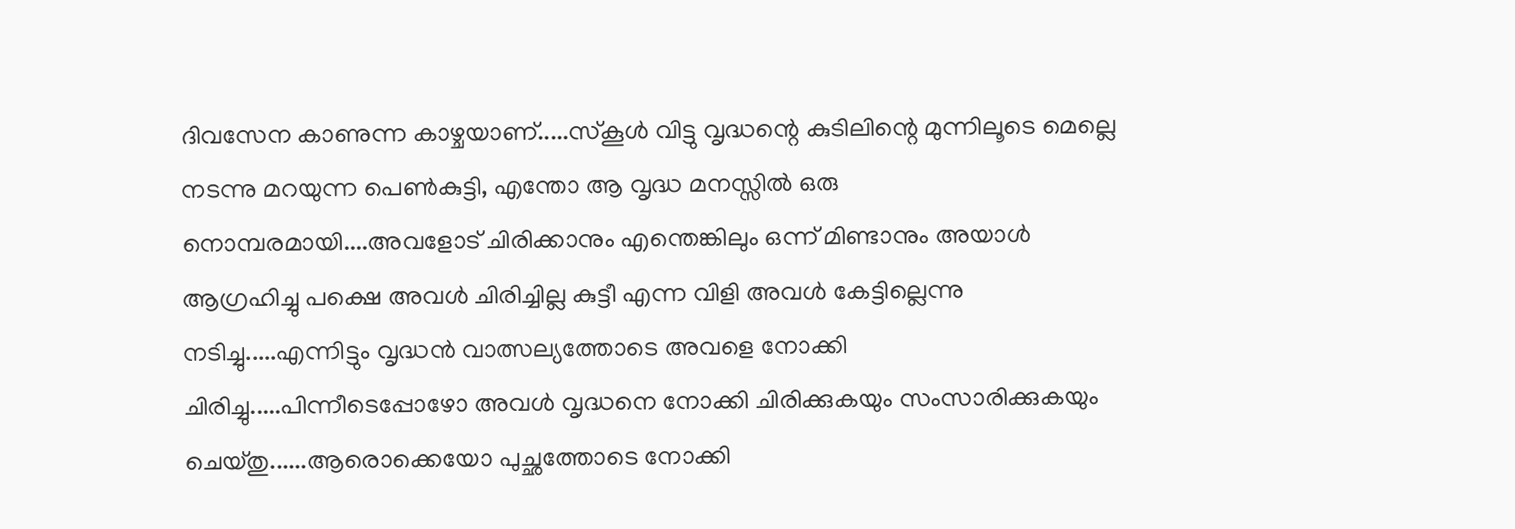ദിവസേന കാണുന്ന കാഴ്ചയാണ്.....സ്കൂൾ വിട്ടു വൃദ്ധന്റെ കുടിലിന്റെ മുന്നിലൂടെ മെല്ലെ നടന്നു മറയുന്ന പെൺകുട്ടി, എന്തോ ആ വൃദ്ധ മനസ്സിൽ ഒരു നൊമ്പരമായി....അവളോട് ചിരിക്കാനും എന്തെങ്കിലും ഒന്ന് മിണ്ടാനും അയാൾ ആഗ്രഹിച്ചു പക്ഷെ അവൾ ചിരിച്ചില്ല കുട്ടീ എന്ന വിളി അവൾ കേട്ടില്ലെന്നു നടിച്ചു.....എന്നിട്ടും വൃദ്ധൻ വാത്സല്യത്തോടെ അവളെ നോക്കി ചിരിച്ചു.....പിന്നീടെപ്പോഴോ അവൾ വൃദ്ധനെ നോക്കി ചിരിക്കുകയും സംസാരിക്കുകയും ചെയ്തു......ആരൊക്കെയോ പുച്ഛത്തോടെ നോക്കി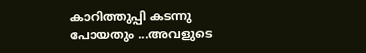കാറിത്തുപ്പി കടന്നു പോയതും ...അവളുടെ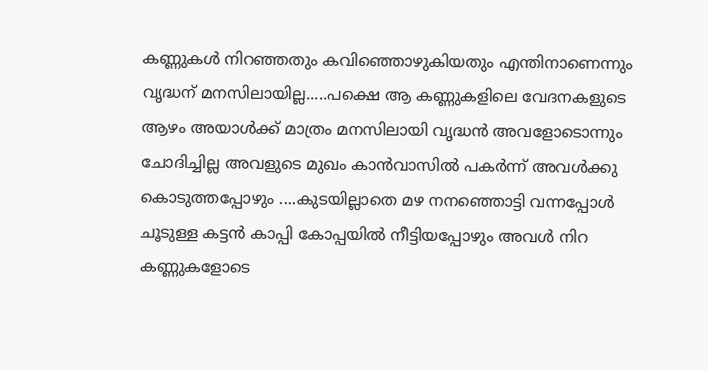കണ്ണുകൾ നിറഞ്ഞതും കവിഞ്ഞൊഴുകിയതും എന്തിനാണെന്നും വൃദ്ധന് മനസിലായില്ല.....പക്ഷെ ആ കണ്ണുകളിലെ വേദനകളുടെ ആഴം അയാൾക്ക് മാത്രം മനസിലായി വൃദ്ധൻ അവളോടൊന്നും ചോദിച്ചില്ല അവളുടെ മുഖം കാൻവാസിൽ പകർന്ന് അവൾക്കു കൊടുത്തപ്പോഴും ....കുടയില്ലാതെ മഴ നനഞ്ഞൊട്ടി വന്നപ്പോൾ ചൂടുള്ള കട്ടൻ കാപ്പി കോപ്പയിൽ നീട്ടിയപ്പോഴും അവൾ നിറ കണ്ണുകളോടെ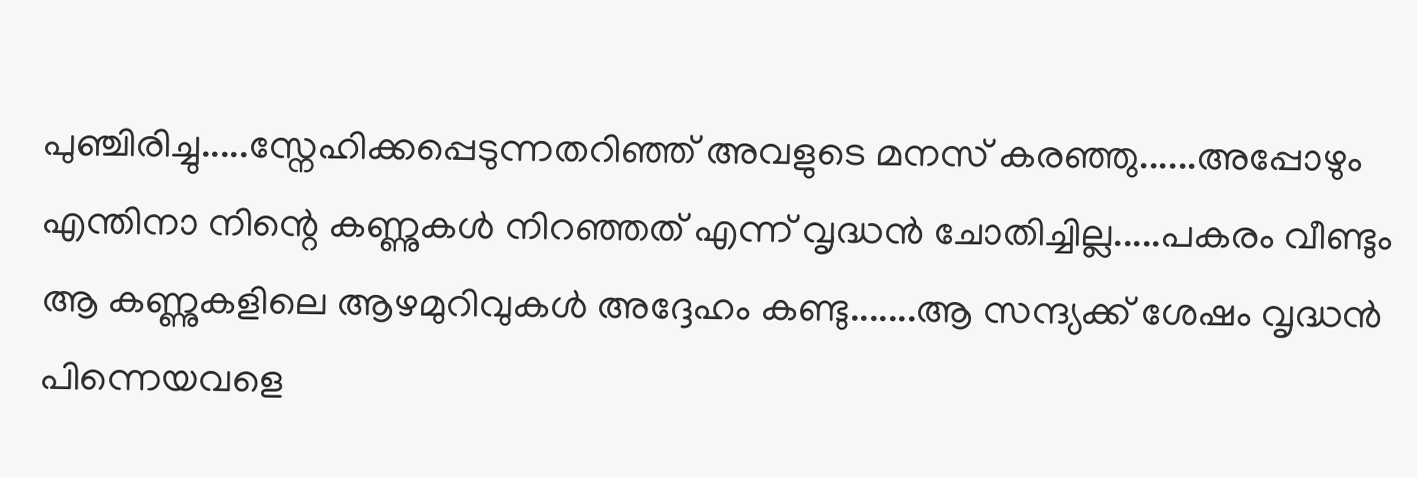പുഞ്ചിരിച്ചു.....സ്നേഹിക്കപ്പെടുന്നതറിഞ്ഞ് അവളുടെ മനസ് കരഞ്ഞു......അപ്പോഴും എന്തിനാ നിന്റെ കണ്ണുകൾ നിറഞ്ഞത് എന്ന് വൃദ്ധൻ ചോതിച്ചില്ല.....പകരം വീണ്ടും ആ കണ്ണുകളിലെ ആഴമുറിവുകൾ അദ്ദേഹം കണ്ടു.......ആ സന്ദ്യക്ക് ശേഷം വൃദ്ധൻ പിന്നെയവളെ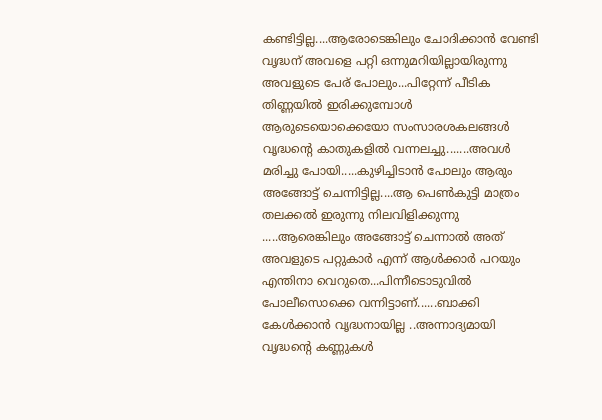കണ്ടിട്ടില്ല....ആരോടെങ്കിലും ചോദിക്കാൻ വേണ്ടി വൃദ്ധന് അവളെ പറ്റി ഒന്നുമറിയില്ലായിരുന്നു അവളുടെ പേര് പോലും...പിറ്റേന്ന് പീടിക തിണ്ണയിൽ ഇരിക്കുമ്പോൾ ആരുടെയൊക്കെയോ സംസാരശകലങ്ങൾ വൃദ്ധന്റെ കാതുകളിൽ വന്നലച്ചു.......അവൾ മരിച്ചു പോയി.....കുഴിച്ചിടാൻ പോലും ആരും അങ്ങോട്ട് ചെന്നിട്ടില്ല....ആ പെൺകുട്ടി മാത്രം തലക്കൽ ഇരുന്നു നിലവിളിക്കുന്നു .....ആരെങ്കിലും അങ്ങോട്ട് ചെന്നാൽ അത് അവളുടെ പറ്റുകാർ എന്ന് ആൾക്കാർ പറയും എന്തിനാ വെറുതെ...പിന്നീടൊടുവിൽ പോലീസൊക്കെ വന്നിട്ടാണ്......ബാക്കി കേൾക്കാൻ വൃദ്ധനായില്ല ..അന്നാദ്യമായി വൃദ്ധന്റെ കണ്ണുകൾ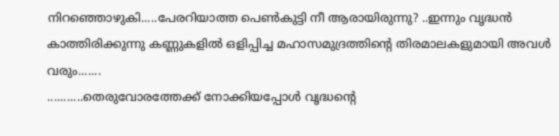നിറഞ്ഞൊഴുകി.....പേരറിയാത്ത പെൺകുട്ടി നീ ആരായിരുന്നു? ..ഇന്നും വൃദ്ധൻ കാത്തിരിക്കുന്നു കണ്ണുകളിൽ ഒളിപ്പിച്ച മഹാസമുദ്രത്തിന്റെ തിരമാലകളുമായി അവൾ വരും.......
...........തെരുവോരത്തേക്ക് നോക്കിയപ്പോൾ വൃദ്ധന്റെ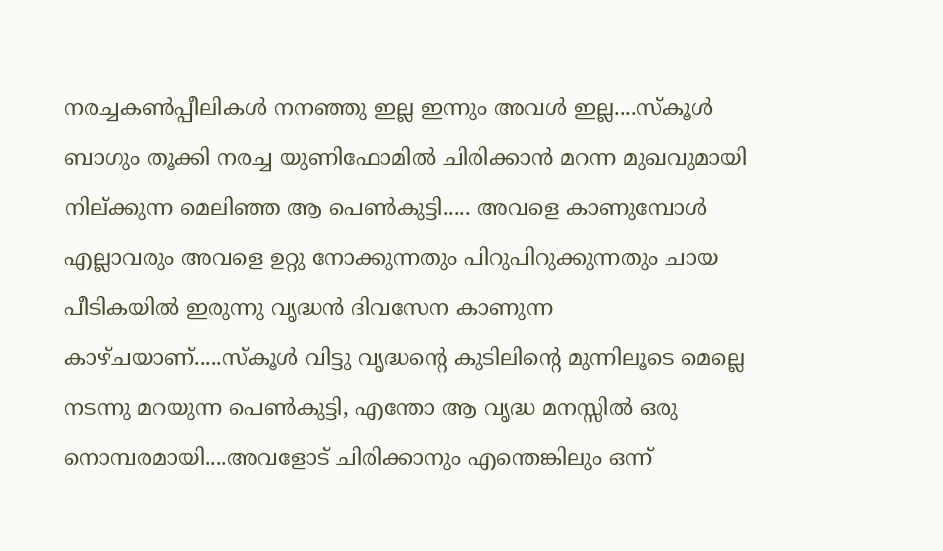നരച്ചകൺപ്പീലികൾ നനഞ്ഞു ഇല്ല ഇന്നും അവൾ ഇല്ല....സ്കൂൾ ബാഗും തൂക്കി നരച്ച യുണിഫോമിൽ ചിരിക്കാൻ മറന്ന മുഖവുമായി നില്ക്കുന്ന മെലിഞ്ഞ ആ പെൺകുട്ടി..... അവളെ കാണുമ്പോൾ എല്ലാവരും അവളെ ഉറ്റു നോക്കുന്നതും പിറുപിറുക്കുന്നതും ചായ പീടികയിൽ ഇരുന്നു വൃദ്ധൻ ദിവസേന കാണുന്ന കാഴ്ചയാണ്.....സ്കൂൾ വിട്ടു വൃദ്ധന്റെ കുടിലിന്റെ മുന്നിലൂടെ മെല്ലെ നടന്നു മറയുന്ന പെൺകുട്ടി, എന്തോ ആ വൃദ്ധ മനസ്സിൽ ഒരു നൊമ്പരമായി....അവളോട് ചിരിക്കാനും എന്തെങ്കിലും ഒന്ന്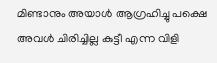മിണ്ടാനും അയാൾ ആഗ്രഹിച്ചു പക്ഷെ അവൾ ചിരിച്ചില്ല കുട്ടീ എന്ന വിളി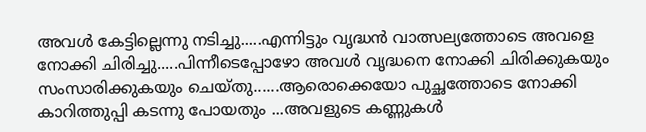അവൾ കേട്ടില്ലെന്നു നടിച്ചു.....എന്നിട്ടും വൃദ്ധൻ വാത്സല്യത്തോടെ അവളെ നോക്കി ചിരിച്ചു.....പിന്നീടെപ്പോഴോ അവൾ വൃദ്ധനെ നോക്കി ചിരിക്കുകയും സംസാരിക്കുകയും ചെയ്തു......ആരൊക്കെയോ പുച്ഛത്തോടെ നോക്കി കാറിത്തുപ്പി കടന്നു പോയതും ...അവളുടെ കണ്ണുകൾ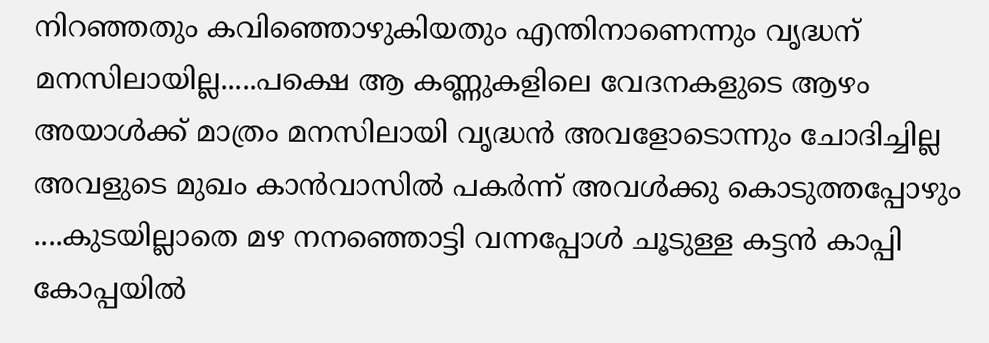നിറഞ്ഞതും കവിഞ്ഞൊഴുകിയതും എന്തിനാണെന്നും വൃദ്ധന് മനസിലായില്ല.....പക്ഷെ ആ കണ്ണുകളിലെ വേദനകളുടെ ആഴം അയാൾക്ക് മാത്രം മനസിലായി വൃദ്ധൻ അവളോടൊന്നും ചോദിച്ചില്ല അവളുടെ മുഖം കാൻവാസിൽ പകർന്ന് അവൾക്കു കൊടുത്തപ്പോഴും ....കുടയില്ലാതെ മഴ നനഞ്ഞൊട്ടി വന്നപ്പോൾ ചൂടുള്ള കട്ടൻ കാപ്പി കോപ്പയിൽ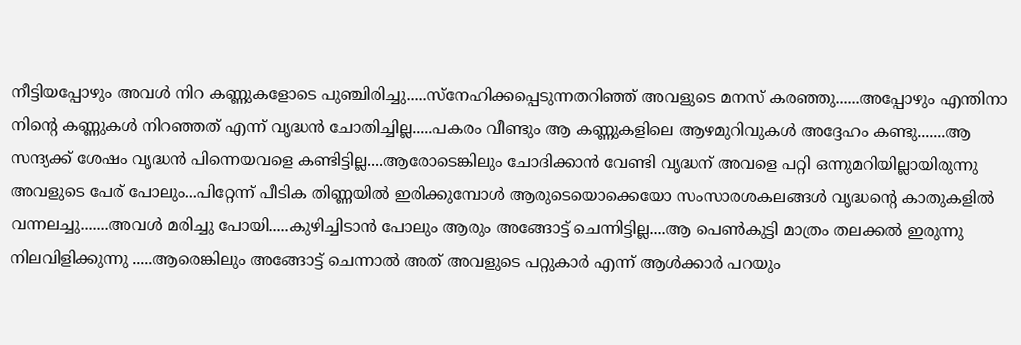നീട്ടിയപ്പോഴും അവൾ നിറ കണ്ണുകളോടെ പുഞ്ചിരിച്ചു.....സ്നേഹിക്കപ്പെടുന്നതറിഞ്ഞ് അവളുടെ മനസ് കരഞ്ഞു......അപ്പോഴും എന്തിനാ നിന്റെ കണ്ണുകൾ നിറഞ്ഞത് എന്ന് വൃദ്ധൻ ചോതിച്ചില്ല.....പകരം വീണ്ടും ആ കണ്ണുകളിലെ ആഴമുറിവുകൾ അദ്ദേഹം കണ്ടു.......ആ സന്ദ്യക്ക് ശേഷം വൃദ്ധൻ പിന്നെയവളെ കണ്ടിട്ടില്ല....ആരോടെങ്കിലും ചോദിക്കാൻ വേണ്ടി വൃദ്ധന് അവളെ പറ്റി ഒന്നുമറിയില്ലായിരുന്നു അവളുടെ പേര് പോലും...പിറ്റേന്ന് പീടിക തിണ്ണയിൽ ഇരിക്കുമ്പോൾ ആരുടെയൊക്കെയോ സംസാരശകലങ്ങൾ വൃദ്ധന്റെ കാതുകളിൽ വന്നലച്ചു.......അവൾ മരിച്ചു പോയി.....കുഴിച്ചിടാൻ പോലും ആരും അങ്ങോട്ട് ചെന്നിട്ടില്ല....ആ പെൺകുട്ടി മാത്രം തലക്കൽ ഇരുന്നു നിലവിളിക്കുന്നു .....ആരെങ്കിലും അങ്ങോട്ട് ചെന്നാൽ അത് അവളുടെ പറ്റുകാർ എന്ന് ആൾക്കാർ പറയും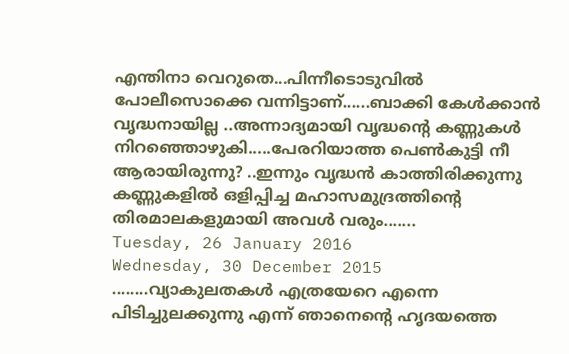എന്തിനാ വെറുതെ...പിന്നീടൊടുവിൽ പോലീസൊക്കെ വന്നിട്ടാണ്......ബാക്കി കേൾക്കാൻ വൃദ്ധനായില്ല ..അന്നാദ്യമായി വൃദ്ധന്റെ കണ്ണുകൾ നിറഞ്ഞൊഴുകി.....പേരറിയാത്ത പെൺകുട്ടി നീ ആരായിരുന്നു? ..ഇന്നും വൃദ്ധൻ കാത്തിരിക്കുന്നു കണ്ണുകളിൽ ഒളിപ്പിച്ച മഹാസമുദ്രത്തിന്റെ തിരമാലകളുമായി അവൾ വരും.......
Tuesday, 26 January 2016
Wednesday, 30 December 2015
........വ്യാകുലതകൾ എത്രയേറെ എന്നെ പിടിച്ചുലക്കുന്നു എന്ന് ഞാനെന്റെ ഹൃദയത്തെ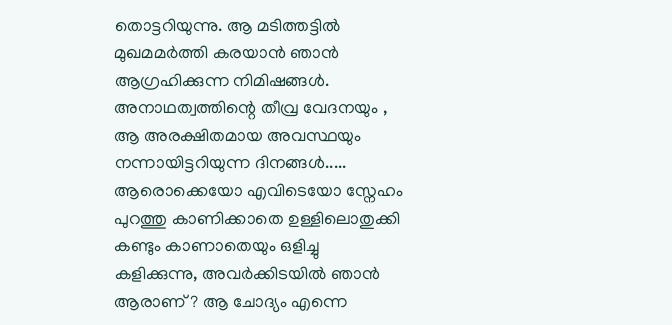തൊട്ടറിയുന്നു. ആ മടിത്തട്ടിൽ മുഖമമർത്തി കരയാൻ ഞാൻ ആഗ്രഹിക്കുന്ന നിമിഷങ്ങൾ. അനാഥത്വത്തിന്റെ തീവ്ര വേദനയും , ആ അരക്ഷിതമായ അവസ്ഥയും നന്നായിട്ടറിയുന്ന ദിനങ്ങൾ.....
ആരൊക്കെയോ എവിടെയോ സ്നേഹം പുറത്തു കാണിക്കാതെ ഉള്ളിലൊതുക്കി കണ്ടും കാണാതെയും ഒളിച്ചു കളിക്കുന്നു, അവർക്കിടയിൽ ഞാൻ ആരാണ് ? ആ ചോദ്യം എന്നെ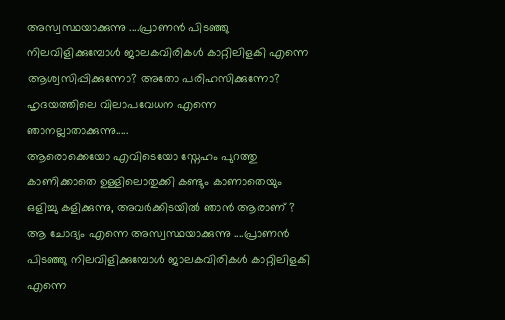അസ്വസ്ഥയാക്കുന്നു ....പ്രാണൻ പിടഞ്ഞു നിലവിളിക്കുമ്പോൾ ജാലകവിരികൾ കാറ്റിലിളകി എന്നെ ആശ്വസിപ്പിക്കുന്നോ? അതോ പരിഹസിക്കുന്നോ?
ഹൃദയത്തിലെ വിലാപവേധന എന്നെ ഞാനല്ലാതാക്കുന്നു.....
ആരൊക്കെയോ എവിടെയോ സ്നേഹം പുറത്തു കാണിക്കാതെ ഉള്ളിലൊതുക്കി കണ്ടും കാണാതെയും ഒളിച്ചു കളിക്കുന്നു, അവർക്കിടയിൽ ഞാൻ ആരാണ് ? ആ ചോദ്യം എന്നെ അസ്വസ്ഥയാക്കുന്നു ....പ്രാണൻ പിടഞ്ഞു നിലവിളിക്കുമ്പോൾ ജാലകവിരികൾ കാറ്റിലിളകി എന്നെ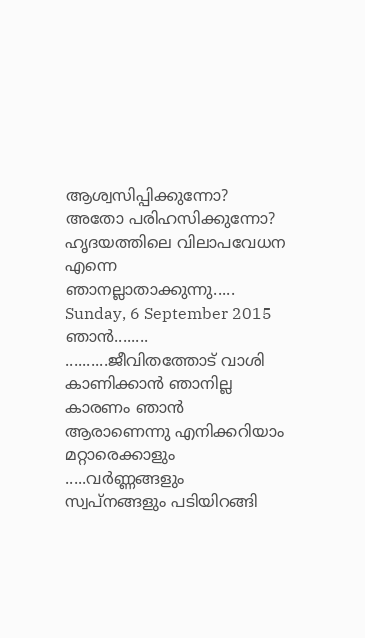ആശ്വസിപ്പിക്കുന്നോ? അതോ പരിഹസിക്കുന്നോ?
ഹൃദയത്തിലെ വിലാപവേധന എന്നെ ഞാനല്ലാതാക്കുന്നു.....
Sunday, 6 September 2015
ഞാൻ........
..........ജീവിതത്തോട് വാശി കാണിക്കാൻ ഞാനില്ല കാരണം ഞാൻ ആരാണെന്നു എനിക്കറിയാം മറ്റാരെക്കാളും .....വർണ്ണങ്ങളും സ്വപ്നങ്ങളും പടിയിറങ്ങി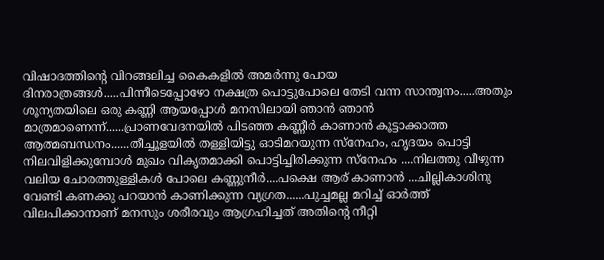വിഷാദത്തിന്റെ വിറങ്ങലിച്ച കൈകളിൽ അമർന്നു പോയ ദിനരാത്രങ്ങൾ.....പിന്നീടെപ്പോഴോ നക്ഷത്ര പൊട്ടുപോലെ തേടി വന്ന സാന്ത്വനം.....അതും ശൂന്യതയിലെ ഒരു കണ്ണി ആയപ്പോൾ മനസിലായി ഞാൻ ഞാൻ മാത്രമാണെന്ന്......പ്രാണവേദനയിൽ പിടഞ്ഞ കണ്ണീർ കാണാൻ കൂട്ടാക്കാത്ത ആത്മബന്ധനം......തീച്ചൂളയിൽ തള്ളിയിട്ടു ഓടിമറയുന്ന സ്നേഹം, ഹൃദയം പൊട്ടി നിലവിളിക്കുമ്പോൾ മുഖം വികൃതമാക്കി പൊട്ടിച്ചിരിക്കുന്ന സ്നേഹം ....നിലത്തു വീഴുന്ന വലിയ ചോരത്തുള്ളികൾ പോലെ കണ്ണുനീർ....പക്ഷെ ആര് കാണാൻ ...ചില്ലികാശിനു വേണ്ടി കണക്കു പറയാൻ കാണിക്കുന്ന വ്യഗ്രത......പുച്ചമല്ല മറിച്ച് ഓർത്ത് വിലപിക്കാനാണ് മനസും ശരീരവും ആഗ്രഹിച്ചത് അതിന്റെ നീറ്റി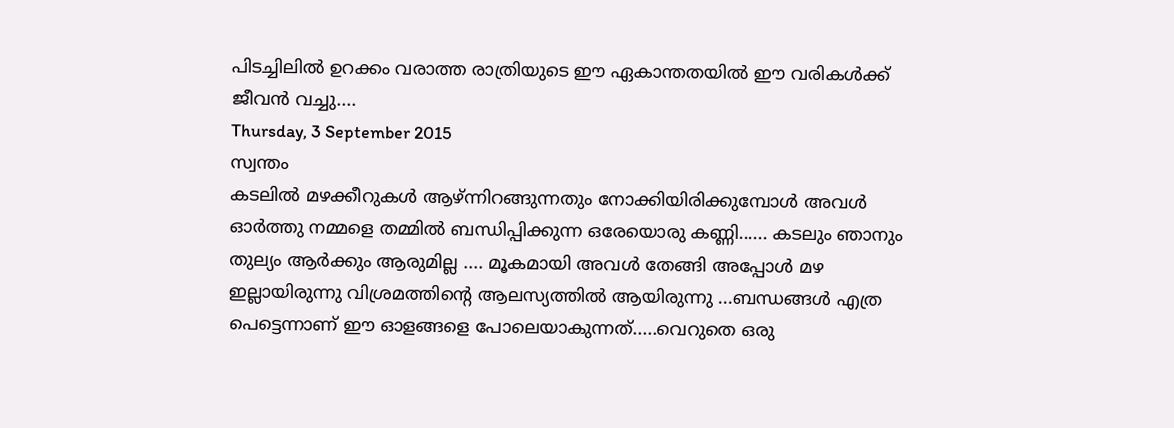പിടച്ചിലിൽ ഉറക്കം വരാത്ത രാത്രിയുടെ ഈ ഏകാന്തതയിൽ ഈ വരികൾക്ക് ജീവൻ വച്ചു....
Thursday, 3 September 2015
സ്വന്തം
കടലിൽ മഴക്കീറുകൾ ആഴ്ന്നിറങ്ങുന്നതും നോക്കിയിരിക്കുമ്പോൾ അവൾ ഓർത്തു നമ്മളെ തമ്മിൽ ബന്ധിപ്പിക്കുന്ന ഒരേയൊരു കണ്ണി...... കടലും ഞാനും തുല്യം ആർക്കും ആരുമില്ല .... മൂകമായി അവൾ തേങ്ങി അപ്പോൾ മഴ ഇല്ലായിരുന്നു വിശ്രമത്തിന്റെ ആലസ്യത്തിൽ ആയിരുന്നു ...ബന്ധങ്ങൾ എത്ര പെട്ടെന്നാണ് ഈ ഓളങ്ങളെ പോലെയാകുന്നത്.....വെറുതെ ഒരു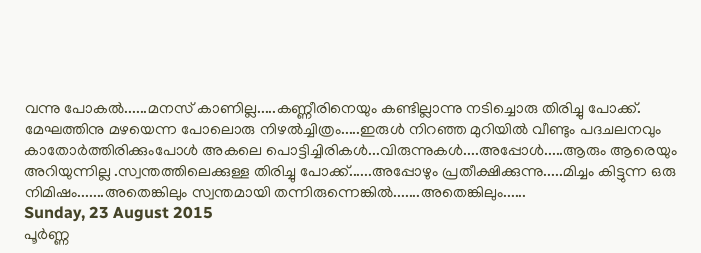വന്നു പോകൽ......മനസ് കാണില്ല.....കണ്ണീരിനെയും കണ്ടില്ലാന്നു നടിച്ചൊരു തിരിച്ചു പോക്ക്. മേഘത്തിനു മഴയെന്ന പോലൊരു നിഴൽച്ചിത്രം.....ഇരുൾ നിറഞ്ഞ മുറിയിൽ വീണ്ടും പദചലനവും കാതോർത്തിരിക്കുംപോൾ അകലെ പൊട്ടിച്ചിരികൾ...വിരുന്നുകൾ....അപ്പോൾ.....ആരും ആരെയും അറിയുന്നില്ല .സ്വന്തത്തിലെക്കുള്ള തിരിച്ചു പോക്ക്......അപ്പോഴും പ്രതീക്ഷിക്കുന്നു.....മിച്ചം കിട്ടുന്ന ഒരു നിമിഷം.......അതെങ്കിലും സ്വന്തമായി തന്നിരുന്നെങ്കിൽ.......അതെങ്കിലും......
Sunday, 23 August 2015
പൂർണ്ണ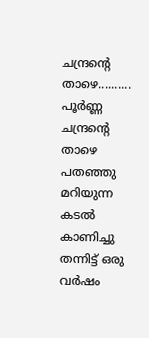ചന്ദ്രന്റെ താഴെ..........
പൂർണ്ണ ചന്ദ്രന്റെ താഴെ പതഞ്ഞു മറിയുന്ന കടൽ കാണിച്ചു തന്നിട്ട് ഒരു വർഷം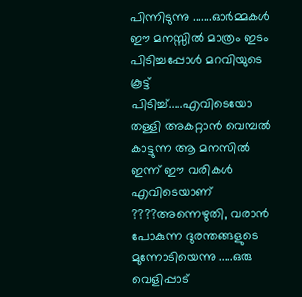പിന്നിടുന്നു .......ഓർമ്മകൾ ഈ മനസ്സിൽ മാത്രം ഇടം പിടിച്ചപ്പോൾ മറവിയുടെ കൂട്ട് പിടിച്ച്.....എവിടെയോ തള്ളി അകറ്റാൻ വെമ്പൽ കാട്ടുന്ന ആ മനസിൽ ഇന്ന് ഈ വരികൾ എവിടെയാണ് ????അന്നെഴുതി, വരാൻ പോകുന്ന ദുരന്തങ്ങളുടെ മുന്നോടിയെന്നു .....ഒരു വെളിപ്പാട്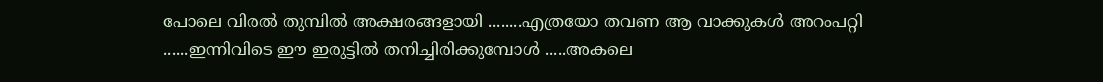പോലെ വിരൽ തുമ്പിൽ അക്ഷരങ്ങളായി ........എത്രയോ തവണ ആ വാക്കുകൾ അറംപറ്റി ......ഇന്നിവിടെ ഈ ഇരുട്ടിൽ തനിച്ചിരിക്കുമ്പോൾ .....അകലെ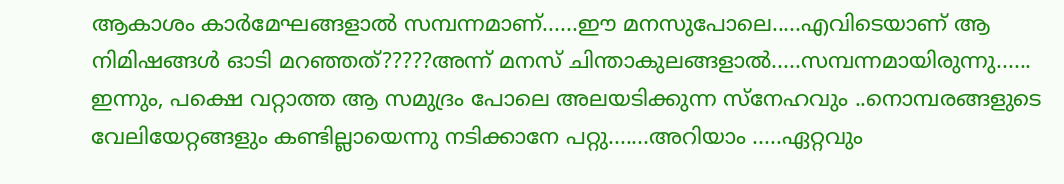ആകാശം കാർമേഘങ്ങളാൽ സമ്പന്നമാണ്......ഈ മനസുപോലെ.....എവിടെയാണ് ആ നിമിഷങ്ങൾ ഓടി മറഞ്ഞത്?????അന്ന് മനസ് ചിന്താകുലങ്ങളാൽ.....സമ്പന്നമായിരുന്നു...... ഇന്നും, പക്ഷെ വറ്റാത്ത ആ സമുദ്രം പോലെ അലയടിക്കുന്ന സ്നേഹവും ..നൊമ്പരങ്ങളുടെ വേലിയേറ്റങ്ങളും കണ്ടില്ലായെന്നു നടിക്കാനേ പറ്റു.......അറിയാം .....ഏറ്റവും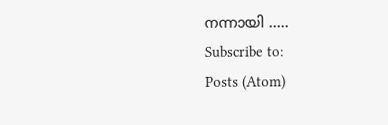നന്നായി .....
Subscribe to:
Posts (Atom)